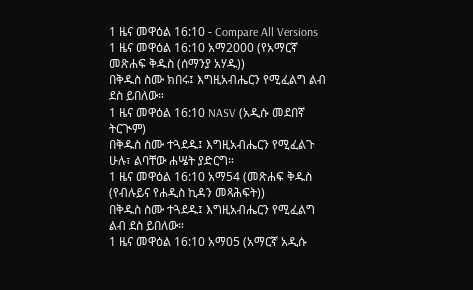1 ዜና መዋዕል 16:10 - Compare All Versions
1 ዜና መዋዕል 16:10 አማ2000 (የአማርኛ መጽሐፍ ቅዱስ (ሰማንያ አሃዱ))
በቅዱስ ስሙ ክበሩ፤ እግዚአብሔርን የሚፈልግ ልብ ደስ ይበለው።
1 ዜና መዋዕል 16:10 NASV (አዲሱ መደበኛ ትርጒም)
በቅዱስ ስሙ ተጓደዱ፤ እግዚአብሔርን የሚፈልጉ ሁሉ፣ ልባቸው ሐሤት ያድርግ።
1 ዜና መዋዕል 16:10 አማ54 (መጽሐፍ ቅዱስ (የብሉይና የሐዲስ ኪዳን መጻሕፍት))
በቅዱስ ስሙ ተጓደዱ፤ እግዚአብሔርን የሚፈልግ ልብ ደስ ይበለው።
1 ዜና መዋዕል 16:10 አማ05 (አማርኛ አዲሱ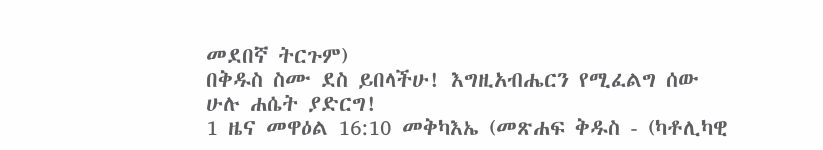መደበኛ ትርጉም)
በቅዱስ ስሙ ደስ ይበላችሁ! እግዚአብሔርን የሚፈልግ ሰው ሁሉ ሐሴት ያድርግ!
1 ዜና መዋዕል 16:10 መቅካእኤ (መጽሐፍ ቅዱስ - (ካቶሊካዊ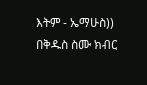እትም - ኤማሁስ))
በቅዱስ ስሙ ክብር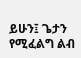ይሁን፤ ጌታን የሚፈልግ ልብ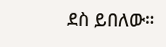ደስ ይበለው።